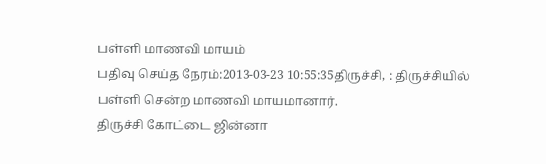பள்ளி மாணவி மாயம்
பதிவு செய்த நேரம்:2013-03-23 10:55:35திருச்சி, : திருச்சியில் பள்ளி சென்ற மாணவி மாயமானார்.
திருச்சி கோட்டை ஜின்னா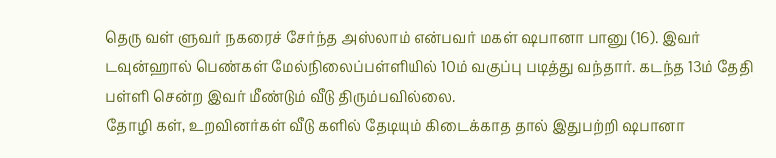தெரு வள் ளுவர் நகரைச் சேர்ந்த அஸ்லாம் என்பவர் மகள் ஷபானா பானு (16). இவர் டவுன்ஹால் பெண்கள் மேல்நிலைப்பள்ளியில் 10ம் வகுப்பு படித்து வந்தார். கடந்த 13ம் தேதி பள்ளி சென்ற இவர் மீண்டும் வீடு திரும்பவில்லை.
தோழி கள், உறவினர்கள் வீடு களில் தேடியும் கிடைக்காத தால் இதுபற்றி ஷபானா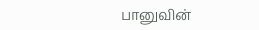பானுவின்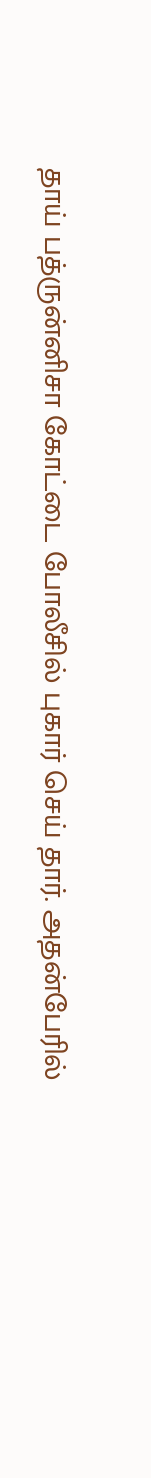தாய் பத்ருன்னிசா கோட்டை போலீசில் புகார் செய் தார். அதன்பேரில்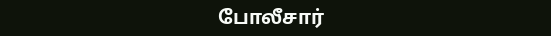போலீசார்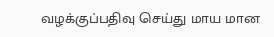வழக்குப்பதிவு செய்து மாய மான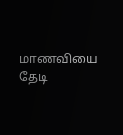மாணவியை தேடி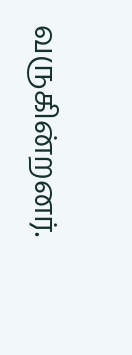வருகின்றனர்.